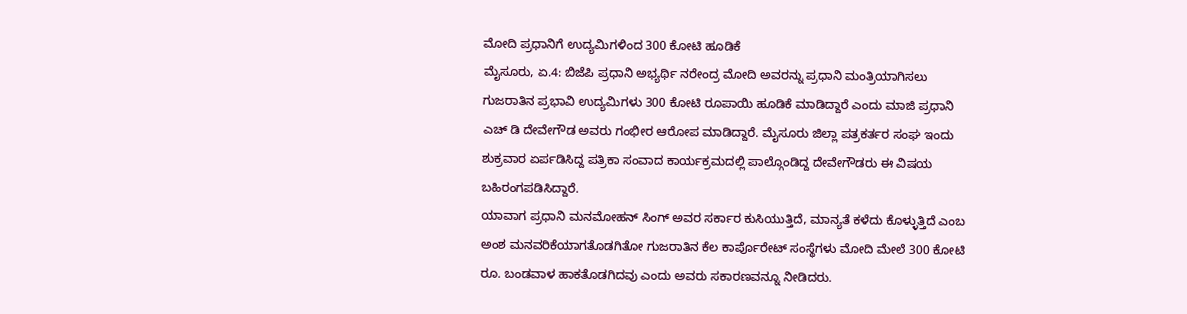ಮೋದಿ ಪ್ರಧಾನಿಗೆ ಉದ್ಯಮಿಗಳಿಂದ 300 ಕೋಟಿ ಹೂಡಿಕೆ
ಮೈಸೂರು, ಏ.4: ಬಿಜೆಪಿ ಪ್ರಧಾನಿ ಅಭ್ಯರ್ಥಿ ನರೇಂದ್ರ ಮೋದಿ ಅವರನ್ನು ಪ್ರಧಾನಿ ಮಂತ್ರಿಯಾಗಿಸಲು ಗುಜರಾತಿನ ಪ್ರಭಾವಿ ಉದ್ಯಮಿಗಳು 300 ಕೋಟಿ ರೂಪಾಯಿ ಹೂಡಿಕೆ ಮಾಡಿದ್ದಾರೆ ಎಂದು ಮಾಜಿ ಪ್ರಧಾನಿ ಎಚ್ ಡಿ ದೇವೇಗೌಡ ಅವರು ಗಂಭೀರ ಆರೋಪ ಮಾಡಿದ್ದಾರೆ. ಮೈಸೂರು ಜಿಲ್ಲಾ ಪತ್ರಕರ್ತರ ಸಂಘ ಇಂದು ಶುಕ್ರವಾರ ಏರ್ಪಡಿಸಿದ್ದ ಪತ್ರಿಕಾ ಸಂವಾದ ಕಾರ್ಯಕ್ರಮದಲ್ಲಿ ಪಾಲ್ಗೊಂಡಿದ್ದ ದೇವೇಗೌಡರು ಈ ವಿಷಯ ಬಹಿರಂಗಪಡಿಸಿದ್ದಾರೆ.
ಯಾವಾಗ ಪ್ರಧಾನಿ ಮನಮೋಹನ್ ಸಿಂಗ್ ಅವರ ಸರ್ಕಾರ ಕುಸಿಯುತ್ತಿದೆ, ಮಾನ್ಯತೆ ಕಳೆದು ಕೊಳ್ಳುತ್ತಿದೆ ಎಂಬ ಅಂಶ ಮನವರಿಕೆಯಾಗತೊಡಗಿತೋ ಗುಜರಾತಿನ ಕೆಲ ಕಾರ್ಪೊರೇಟ್ ಸಂಸ್ಥೆಗಳು ಮೋದಿ ಮೇಲೆ 300 ಕೋಟಿ ರೂ. ಬಂಡವಾಳ ಹಾಕತೊಡಗಿದವು ಎಂದು ಅವರು ಸಕಾರಣವನ್ನೂ ನೀಡಿದರು.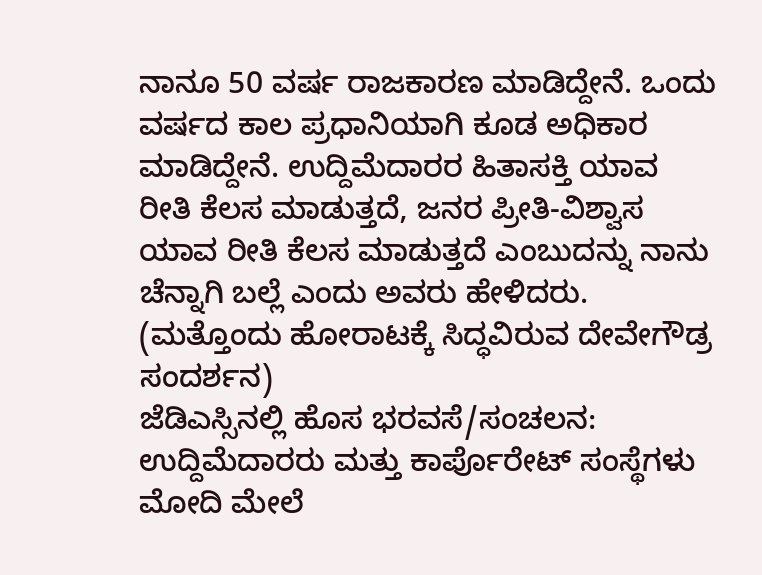ನಾನೂ 50 ವರ್ಷ ರಾಜಕಾರಣ ಮಾಡಿದ್ದೇನೆ. ಒಂದು ವರ್ಷದ ಕಾಲ ಪ್ರಧಾನಿಯಾಗಿ ಕೂಡ ಅಧಿಕಾರ ಮಾಡಿದ್ದೇನೆ. ಉದ್ದಿಮೆದಾರರ ಹಿತಾಸಕ್ತಿ ಯಾವ ರೀತಿ ಕೆಲಸ ಮಾಡುತ್ತದೆ, ಜನರ ಪ್ರೀತಿ-ವಿಶ್ವಾಸ ಯಾವ ರೀತಿ ಕೆಲಸ ಮಾಡುತ್ತದೆ ಎಂಬುದನ್ನು ನಾನು ಚೆನ್ನಾಗಿ ಬಲ್ಲೆ ಎಂದು ಅವರು ಹೇಳಿದರು. (ಮತ್ತೊಂದು ಹೋರಾಟಕ್ಕೆ ಸಿದ್ಧವಿರುವ ದೇವೇಗೌಡ್ರ ಸಂದರ್ಶನ)
ಜೆಡಿಎಸ್ಸಿನಲ್ಲಿ ಹೊಸ ಭರವಸೆ/ಸಂಚಲನ:
ಉದ್ದಿಮೆದಾರರು ಮತ್ತು ಕಾರ್ಪೊರೇಟ್ ಸಂಸ್ಥೆಗಳು ಮೋದಿ ಮೇಲೆ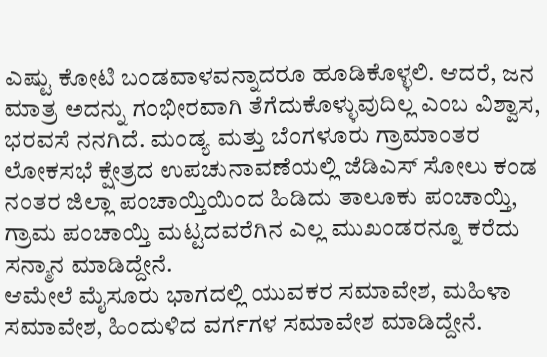ಎಷ್ಟು ಕೋಟಿ ಬಂಡವಾಳವನ್ನಾದರೂ ಹೂಡಿಕೊಳ್ಳಲಿ. ಆದರೆ, ಜನ ಮಾತ್ರ ಅದನ್ನು ಗಂಭೀರವಾಗಿ ತೆಗೆದುಕೊಳ್ಳುವುದಿಲ್ಲ ಎಂಬ ವಿಶ್ವಾಸ, ಭರವಸೆ ನನಗಿದೆ. ಮಂಡ್ಯ ಮತ್ತು ಬೆಂಗಳೂರು ಗ್ರಾಮಾಂತರ ಲೋಕಸಭೆ ಕ್ಷೇತ್ರದ ಉಪಚುನಾವಣೆಯಲ್ಲಿ ಜೆಡಿಎಸ್ ಸೋಲು ಕಂಡ ನಂತರ ಜಿಲ್ಲಾ ಪಂಚಾಯ್ತಿಯಿಂದ ಹಿಡಿದು ತಾಲೂಕು ಪಂಚಾಯ್ತಿ, ಗ್ರಾಮ ಪಂಚಾಯ್ತಿ ಮಟ್ಟದವರೆಗಿನ ಎಲ್ಲ ಮುಖಂಡರನ್ನೂ ಕರೆದು ಸನ್ಮಾನ ಮಾಡಿದ್ದೇನೆ.
ಆಮೇಲೆ ಮೈಸೂರು ಭಾಗದಲ್ಲಿ ಯುವಕರ ಸಮಾವೇಶ, ಮಹಿಳಾ ಸಮಾವೇಶ, ಹಿಂದುಳಿದ ವರ್ಗಗಳ ಸಮಾವೇಶ ಮಾಡಿದ್ದೇನೆ.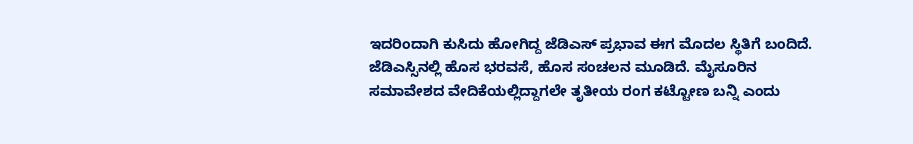ಇದರಿಂದಾಗಿ ಕುಸಿದು ಹೋಗಿದ್ದ ಜೆಡಿಎಸ್ ಪ್ರಭಾವ ಈಗ ಮೊದಲ ಸ್ಥಿತಿಗೆ ಬಂದಿದೆ. ಜೆಡಿಎಸ್ಸಿನಲ್ಲಿ ಹೊಸ ಭರವಸೆ, ಹೊಸ ಸಂಚಲನ ಮೂಡಿದೆ. ಮೈಸೂರಿನ ಸಮಾವೇಶದ ವೇದಿಕೆಯಲ್ಲಿದ್ದಾಗಲೇ ತೃತೀಯ ರಂಗ ಕಟ್ಟೋಣ ಬನ್ನಿ ಎಂದು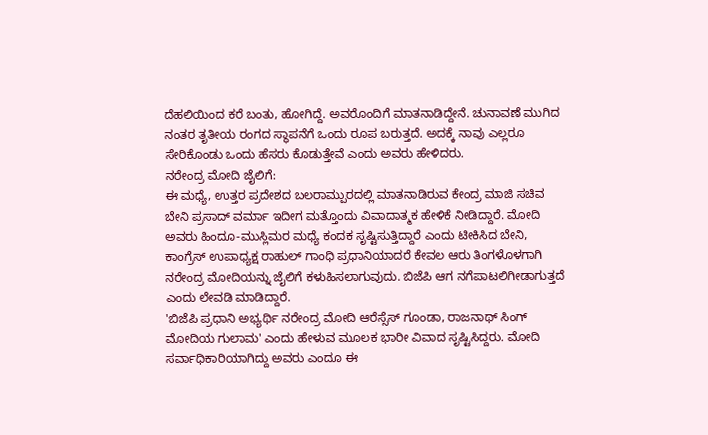ದೆಹಲಿಯಿಂದ ಕರೆ ಬಂತು, ಹೋಗಿದ್ದೆ. ಅವರೊಂದಿಗೆ ಮಾತನಾಡಿದ್ದೇನೆ. ಚುನಾವಣೆ ಮುಗಿದ ನಂತರ ತೃತೀಯ ರಂಗದ ಸ್ಥಾಪನೆಗೆ ಒಂದು ರೂಪ ಬರುತ್ತದೆ. ಅದಕ್ಕೆ ನಾವು ಎಲ್ಲರೂ ಸೇರಿಕೊಂಡು ಒಂದು ಹೆಸರು ಕೊಡುತ್ತೇವೆ ಎಂದು ಅವರು ಹೇಳಿದರು.
ನರೇಂದ್ರ ಮೋದಿ ಜೈಲಿಗೆ:
ಈ ಮಧ್ಯೆ, ಉತ್ತರ ಪ್ರದೇಶದ ಬಲರಾಮ್ಪುರದಲ್ಲಿ ಮಾತನಾಡಿರುವ ಕೇಂದ್ರ ಮಾಜಿ ಸಚಿವ ಬೇನಿ ಪ್ರಸಾದ್ ವರ್ಮಾ ಇದೀಗ ಮತ್ತೊಂದು ವಿವಾದಾತ್ಮಕ ಹೇಳಿಕೆ ನೀಡಿದ್ದಾರೆ. ಮೋದಿ ಅವರು ಹಿಂದೂ-ಮುಸ್ಲಿಮರ ಮಧ್ಯೆ ಕಂದಕ ಸೃಷ್ಟಿಸುತ್ತಿದ್ದಾರೆ ಎಂದು ಟೀಕಿಸಿದ ಬೇನಿ, ಕಾಂಗ್ರೆಸ್ ಉಪಾಧ್ಯಕ್ಷ ರಾಹುಲ್ ಗಾಂಧಿ ಪ್ರಧಾನಿಯಾದರೆ ಕೇವಲ ಆರು ತಿಂಗಳೊಳಗಾಗಿ ನರೇಂದ್ರ ಮೋದಿಯನ್ನು ಜೈಲಿಗೆ ಕಳುಹಿಸಲಾಗುವುದು. ಬಿಜೆಪಿ ಆಗ ನಗೆಪಾಟಲಿಗೀಡಾಗುತ್ತದೆ ಎಂದು ಲೇವಡಿ ಮಾಡಿದ್ದಾರೆ.
'ಬಿಜೆಪಿ ಪ್ರಧಾನಿ ಅಭ್ಯರ್ಥಿ ನರೇಂದ್ರ ಮೋದಿ ಆರೆಸ್ಸೆಸ್ ಗೂಂಡಾ, ರಾಜನಾಥ್ ಸಿಂಗ್ ಮೋದಿಯ ಗುಲಾಮ' ಎಂದು ಹೇಳುವ ಮೂಲಕ ಭಾರೀ ವಿವಾದ ಸೃಷ್ಟಿಸಿದ್ದರು. ಮೋದಿ ಸರ್ವಾಧಿಕಾರಿಯಾಗಿದ್ದು ಅವರು ಎಂದೂ ಈ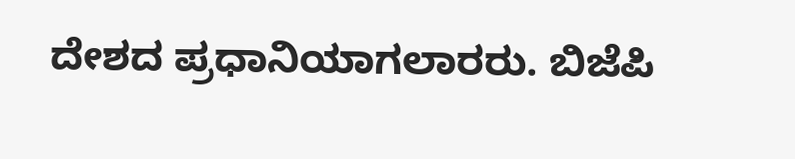ದೇಶದ ಪ್ರಧಾನಿಯಾಗಲಾರರು. ಬಿಜೆಪಿ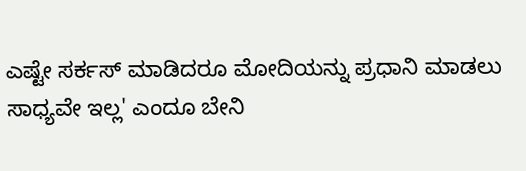ಎಷ್ಟೇ ಸರ್ಕಸ್ ಮಾಡಿದರೂ ಮೋದಿಯನ್ನು ಪ್ರಧಾನಿ ಮಾಡಲು ಸಾಧ್ಯವೇ ಇಲ್ಲ' ಎಂದೂ ಬೇನಿ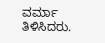ವರ್ಮಾ ತಿಳಿಸಿದರು.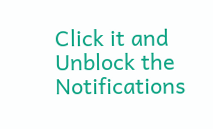Click it and Unblock the Notifications